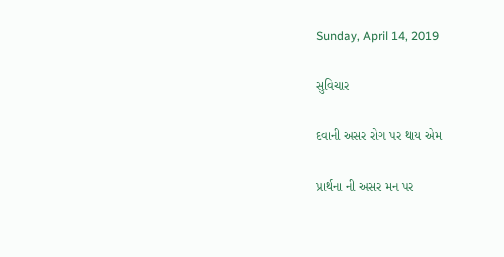Sunday, April 14, 2019

સુવિચાર

દવાની અસર રોગ પર થાય એમ

પ્રાર્થના ની અસર મન પર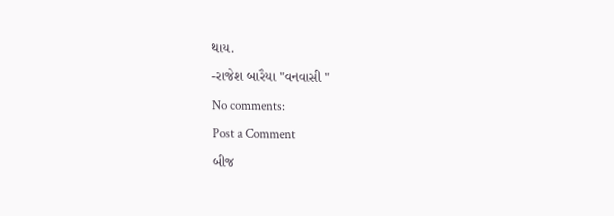થાય.

-રાજેશ બારૈયા "વનવાસી "

No comments:

Post a Comment

બીજ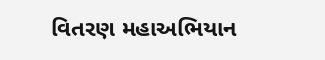વિતરણ મહાઅભિયાન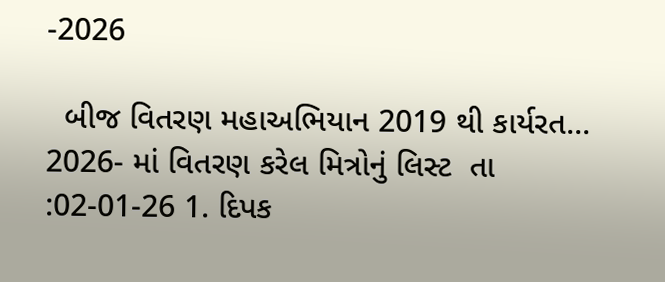-2026

  બીજ વિતરણ મહાઅભિયાન 2019 થી કાર્યરત... 2026- માં વિતરણ કરેલ મિત્રોનું લિસ્ટ  તા :02-01-26 1. દિપક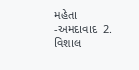મહેતા -અમદાવાદ  2. વિશાલ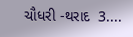ચૌધરી -થરાદ  3....